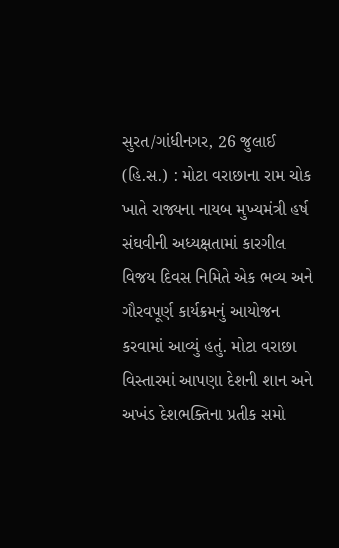સુરત/ગાંધીનગર, 26 જુલાઈ (હિ.સ.) : મોટા વરાછાના રામ ચોક ખાતે રાજ્યના નાયબ મુખ્યમંત્રી હર્ષ સંઘવીની અધ્યક્ષતામાં કારગીલ વિજય દિવસ નિમિતે એક ભવ્ય અને ગૌરવપૂર્ણ કાર્યક્રમનું આયોજન કરવામાં આવ્યું હતું. મોટા વરાછા વિસ્તારમાં આપણા દેશની શાન અને અખંડ દેશભક્તિના પ્રતીક સમો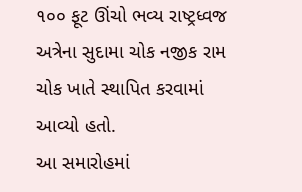૧૦૦ ફૂટ ઊંચો ભવ્ય રાષ્ટ્રધ્વજ અત્રેના સુદામા ચોક નજીક રામ ચોક ખાતે સ્થાપિત કરવામાં આવ્યો હતો.
આ સમારોહમાં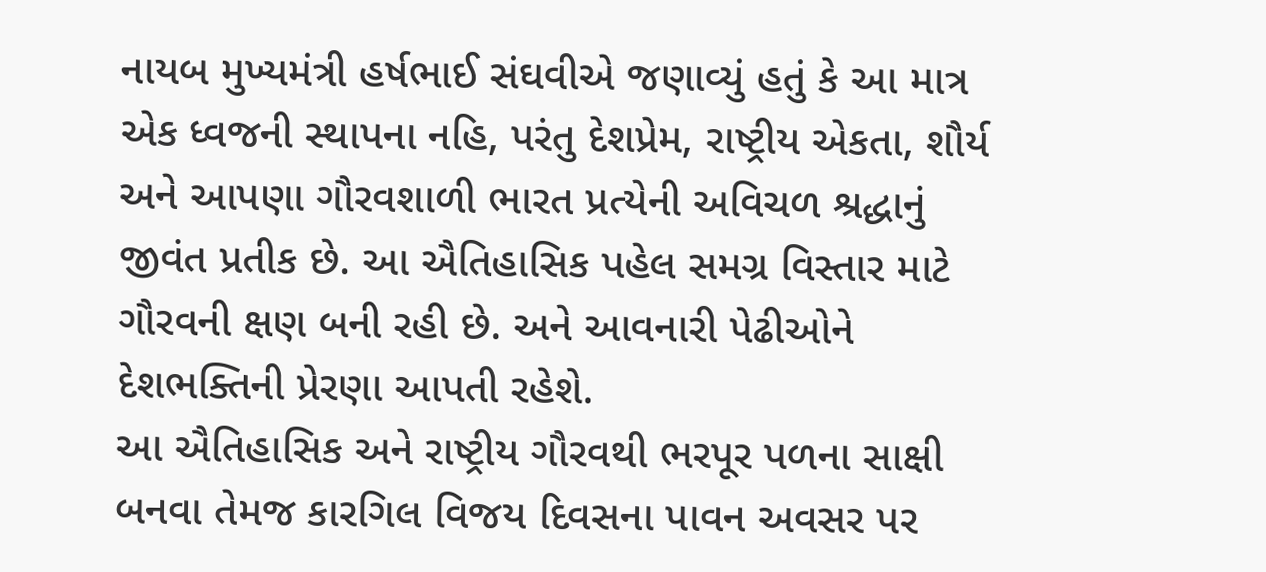નાયબ મુખ્યમંત્રી હર્ષભાઈ સંઘવીએ જણાવ્યું હતું કે આ માત્ર એક ધ્વજની સ્થાપના નહિ, પરંતુ દેશપ્રેમ, રાષ્ટ્રીય એકતા, શૌર્ય અને આપણા ગૌરવશાળી ભારત પ્રત્યેની અવિચળ શ્રદ્ધાનું જીવંત પ્રતીક છે. આ ઐતિહાસિક પહેલ સમગ્ર વિસ્તાર માટે ગૌરવની ક્ષણ બની રહી છે. અને આવનારી પેઢીઓને દેશભક્તિની પ્રેરણા આપતી રહેશે.
આ ઐતિહાસિક અને રાષ્ટ્રીય ગૌરવથી ભરપૂર પળના સાક્ષી બનવા તેમજ કારગિલ વિજય દિવસના પાવન અવસર પર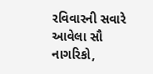રવિવારની સવારે આવેલા સૌ નાગરિકો,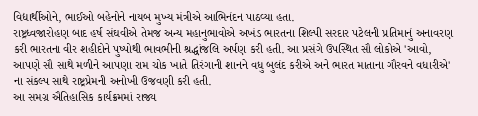વિદ્યાર્થીઓને, ભાઈઓ બહેનોને નાયબ મુખ્ય મંત્રીએ આભિનંદન પાઠવ્યા હતા.
રાષ્ટ્રધ્વજારોહણ બાદ હર્ષ સંઘવીએ તેમજ અન્ય મહાનુભાવોએ અખંડ ભારતના શિલ્પી સરદાર પટેલની પ્રતિમાનું અનાવરણ કરી ભારતના વીર શહીદોને પુષ્પોથી ભાવભીની શ્રદ્ધાંજલિ અર્પણ કરી હતી. આ પ્રસંગે ઉપસ્થિત સૌ લોકોએ 'આવો, આપણે સૌ સાથે મળીને આપણા રામ ચોક ખાતે તિરંગાની શાનને વધુ બુલંદ કરીએ અને ભારત માતાના ગૌરવને વધારીએ' ના સંકલ્પ સાથે રાષ્ટ્રપ્રેમની અનોખી ઉજવણી કરી હતી.
આ સમગ્ર ઐતિહાસિક કાર્યક્રમમાં રાજ્ય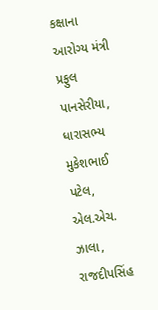કક્ષાના આરોગ્ય મંત્રી પ્રફુલ પાનસેરીયા, ધારાસભ્ય મુકેશભાઈ પટેલ, એલ.એચ. ઝાલા, રાજદીપસિંહ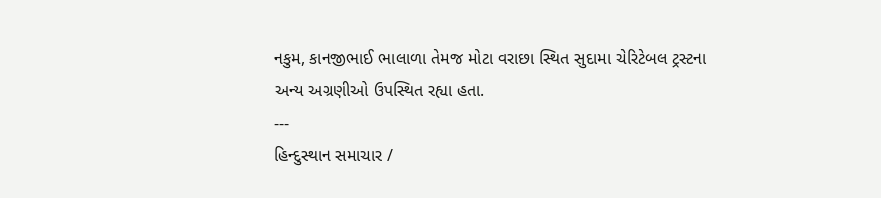નકુમ, કાનજીભાઈ ભાલાળા તેમજ મોટા વરાછા સ્થિત સુદામા ચેરિટેબલ ટ્રસ્ટના અન્ય અગ્રણીઓ ઉપસ્થિત રહ્યા હતા.
---
હિન્દુસ્થાન સમાચાર /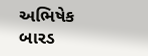અભિષેક બારડ